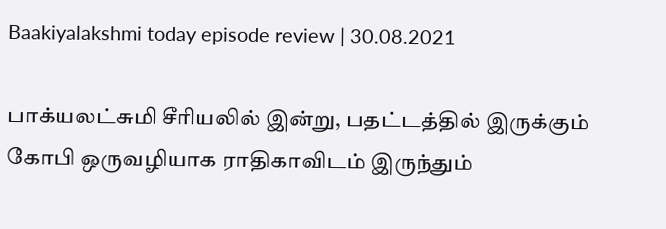Baakiyalakshmi today episode review | 30.08.2021

பாக்யலட்சுமி சீரியலில் இன்று, பதட்டத்தில் இருக்கும் கோபி ஒருவழியாக ராதிகாவிடம் இருந்தும்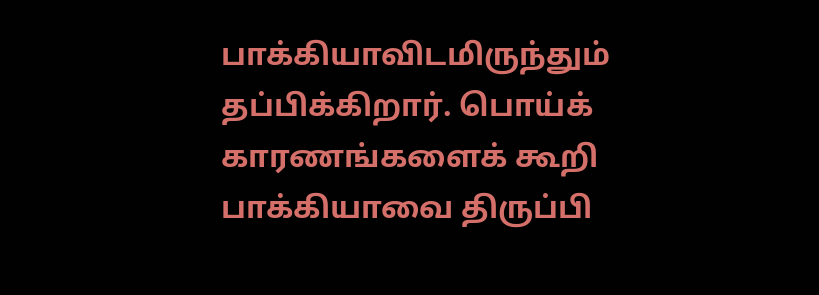பாக்கியாவிடமிருந்தும் தப்பிக்கிறார். பொய்க் காரணங்களைக் கூறி பாக்கியாவை திருப்பி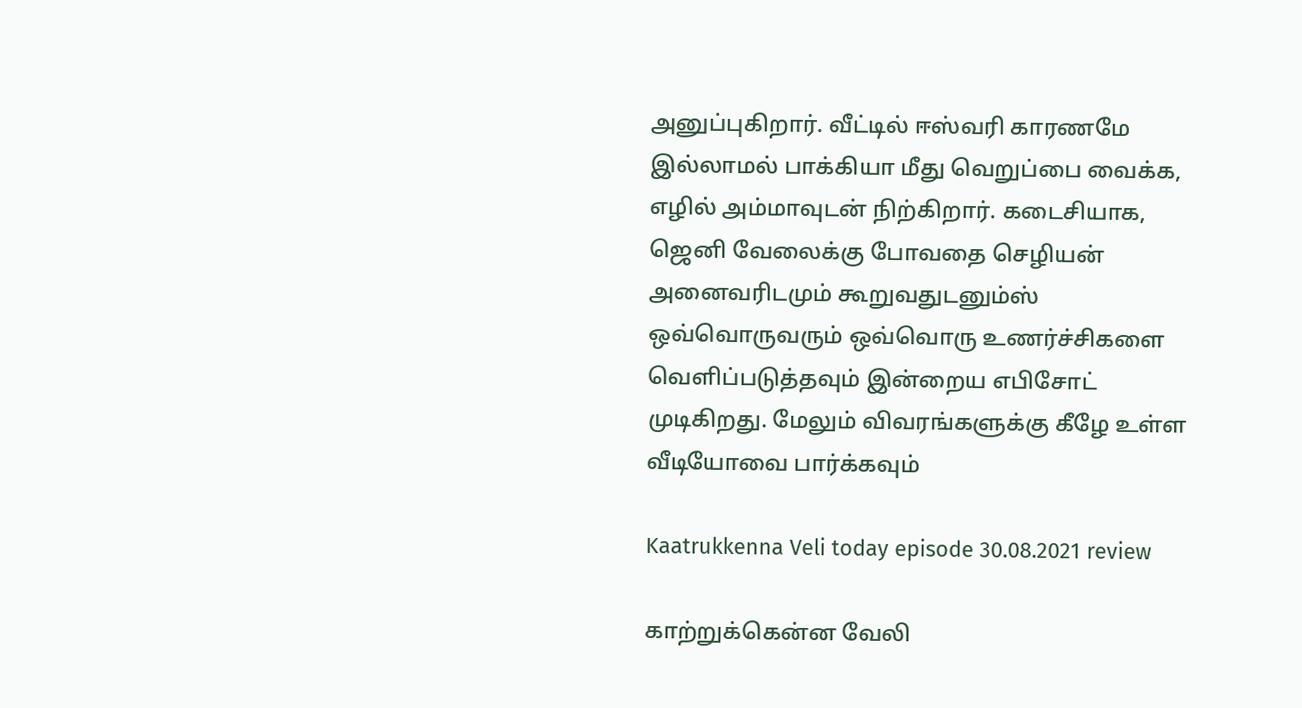அனுப்புகிறார். வீட்டில் ஈஸ்வரி காரணமே இல்லாமல் பாக்கியா மீது வெறுப்பை வைக்க, எழில் அம்மாவுடன் நிற்கிறார். கடைசியாக, ஜெனி வேலைக்கு போவதை செழியன் அனைவரிடமும் கூறுவதுடனும்ஸ் ஒவ்வொருவரும் ஒவ்வொரு உணர்ச்சிகளை வெளிப்படுத்தவும் இன்றைய எபிசோட் முடிகிறது. மேலும் விவரங்களுக்கு கீழே உள்ள வீடியோவை பார்க்கவும்

Kaatrukkenna Veli today episode 30.08.2021 review

காற்றுக்கென்ன வேலி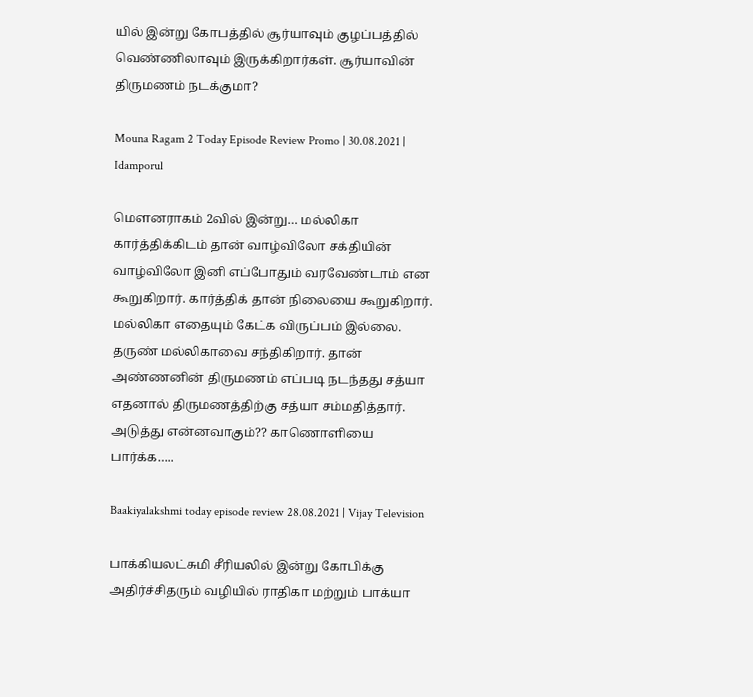யில் இன்று கோபத்தில் சூர்யாவும் குழப்பத்தில் வெண்ணிலாவும் இருக்கிறார்கள். சூர்யாவின் திருமணம் நடக்குமா?

Mouna Ragam 2 Today Episode Review Promo | 30.08.2021 | Idamporul

மௌனராகம் 2வில் இன்று… மல்லிகா கார்த்திக்கிடம் தான் வாழ்விலோ சக்தியின் வாழ்விலோ இனி எப்போதும் வரவேண்டாம் என கூறுகிறார். கார்த்திக் தான் நிலையை கூறுகிறார். மல்லிகா எதையும் கேட்க விருப்பம் இல்லை. தருண் மல்லிகாவை சந்திகிறார். தான் அண்ணனின் திருமணம் எப்படி நடந்தது சத்யா எதனால் திருமணத்திற்கு சத்யா சம்மதித்தார். அடுத்து என்னவாகும்?? காணொளியை பார்க்க…..

Baakiyalakshmi today episode review 28.08.2021 | Vijay Television

பாக்கியலட்சுமி சீரியலில் இன்று கோபிக்கு அதிர்ச்சிதரும் வழியில் ராதிகா மற்றும் பாக்யா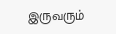இருவரும்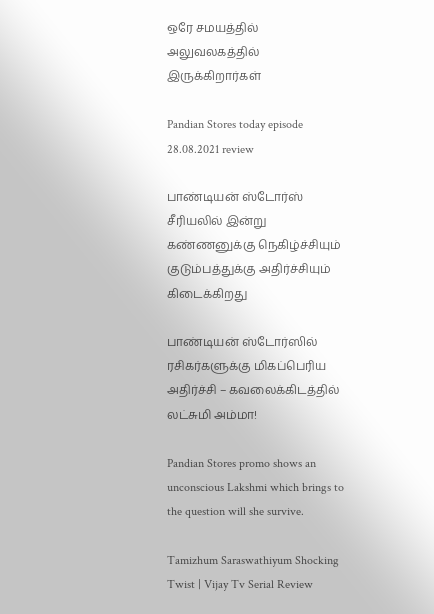ஒரே சமயத்தில் அலுவலகத்தில் இருக்கிறார்கள்

Pandian Stores today episode 28.08.2021 review

பாண்டியன் ஸ்டோர்ஸ் சீரியலில் இன்று கண்ணனுக்கு நெகிழ்ச்சியும் குடும்பத்துக்கு அதிர்ச்சியும் கிடைக்கிறது

பாண்டியன் ஸ்டோர்ஸில் ரசிகர்களுக்கு மிகப்பெரிய அதிர்ச்சி – கவலைக்கிடத்தில் லட்சுமி அம்மா!

Pandian Stores promo shows an unconscious Lakshmi which brings to the question will she survive.

Tamizhum Saraswathiyum Shocking Twist | Vijay Tv Serial Review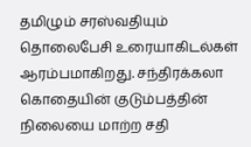தமிழும் சரஸ்வதியும் தொலைபேசி உரையாகிடல்கள் ஆரம்பமாகிறது. சந்திரக்கலா கொதையின் குடும்பத்தின் நிலையை மாற்ற சதி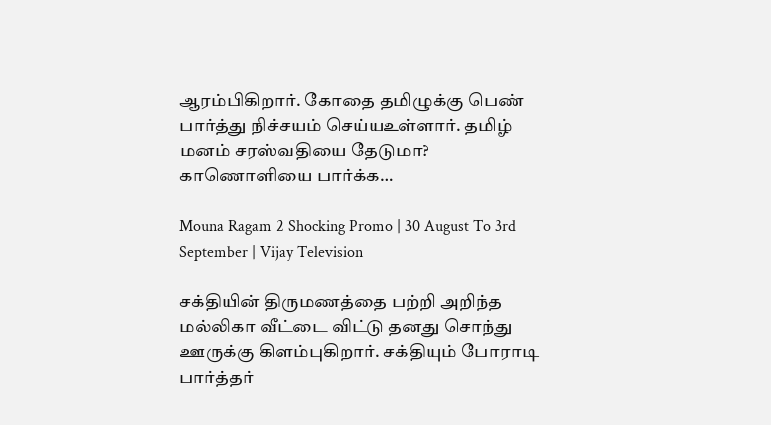ஆரம்பிகிறார். கோதை தமிழுக்கு பெண் பார்த்து நிச்சயம் செய்யஉள்ளார். தமிழ் மனம் சரஸ்வதியை தேடுமா? காணொளியை பார்க்க…

Mouna Ragam 2 Shocking Promo | 30 August To 3rd September | Vijay Television

சக்தியின் திருமணத்தை பற்றி அறிந்த மல்லிகா வீட்டை விட்டு தனது சொந்து ஊருக்கு கிளம்புகிறார். சக்தியும் போராடி பார்த்தர்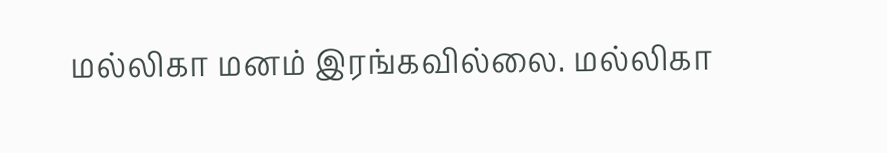மல்லிகா மனம் இரங்கவில்லை. மல்லிகா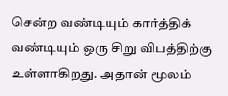சென்ற வண்டியும் கார்த்திக் வண்டியும் ஒரு சிறு விபத்திற்கு உள்ளாகிறது. அதான் மூலம்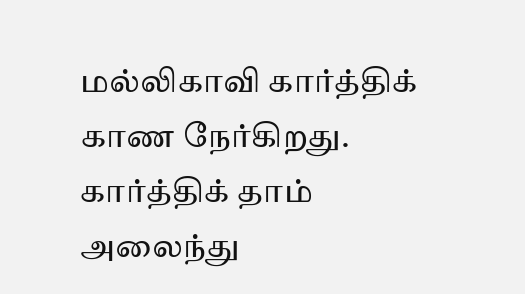மல்லிகாவி கார்த்திக் காண நேர்கிறது. கார்த்திக் தாம் அலைந்து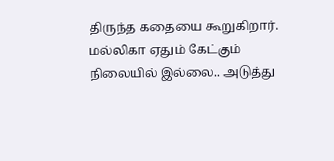திருந்த கதையை கூறுகிறார். மல்லிகா ஏதும் கேட்கும் நிலையில் இல்லை.. அடுத்து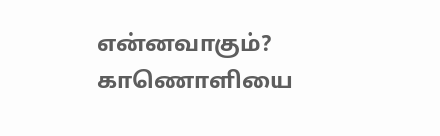என்னவாகும்? காணொளியை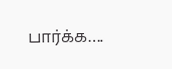பார்க்க….